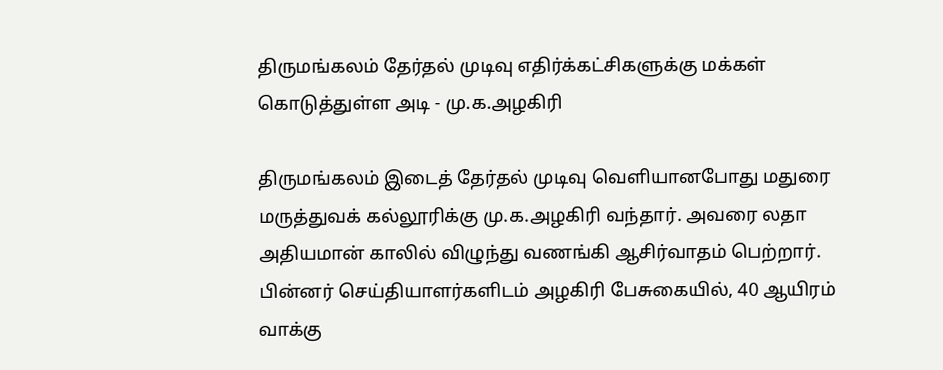திருமங்கலம் தேர்தல் முடிவு எதிர்க்கட்சிகளுக்கு மக்கள் கொடுத்துள்ள அடி - மு.க.அழகிரி

திருமங்கலம் இடைத் தேர்தல் முடிவு வெளியானபோது மதுரை மருத்துவக் கல்லூரிக்கு மு.க.அழகிரி வந்தார். அவரை லதா அதியமான் காலில் விழுந்து வணங்கி ஆசிர்வாதம் பெற்றார்.
பின்னர் செய்தியாளர்களிடம் அழகிரி பேசுகையில், 40 ஆயிரம் வாக்கு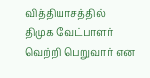வித்தியாசத்தில் திமுக வேட்பாளர் வெற்றி பெறுவார் என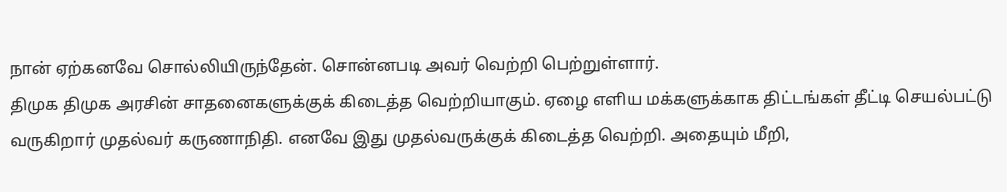நான் ஏற்கனவே சொல்லியிருந்தேன். சொன்னபடி அவர் வெற்றி பெற்றுள்ளார்.
திமுக திமுக அரசின் சாதனைகளுக்குக் கிடைத்த வெற்றியாகும். ஏழை எளிய மக்களுக்காக திட்டங்கள் தீட்டி செயல்பட்டு வருகிறார் முதல்வர் கருணாநிதி. எனவே இது முதல்வருக்குக் கிடைத்த வெற்றி. அதையும் மீறி,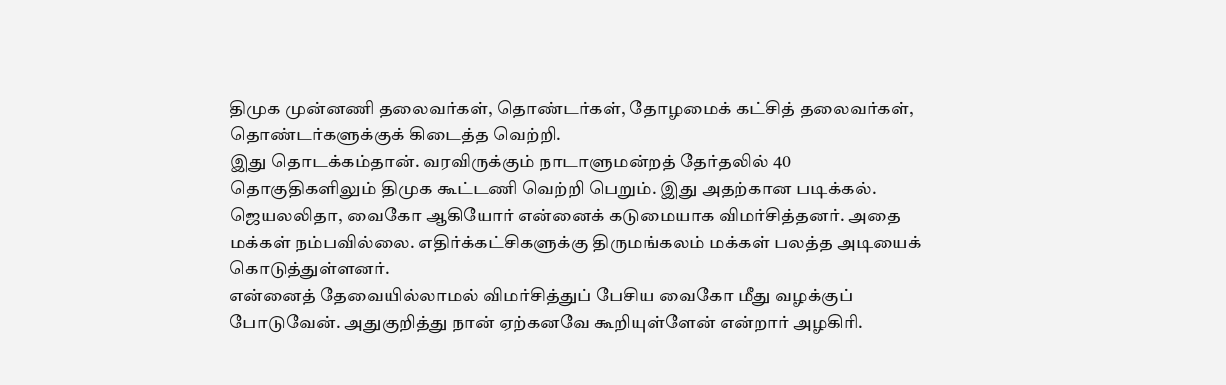திமுக முன்னணி தலைவர்கள், தொண்டர்கள், தோழமைக் கட்சித் தலைவர்கள், தொண்டர்களுக்குக் கிடைத்த வெற்றி.
இது தொடக்கம்தான். வரவிருக்கும் நாடாளுமன்றத் தேர்தலில் 40 தொகுதிகளிலும் திமுக கூட்டணி வெற்றி பெறும். இது அதற்கான படிக்கல்.
ஜெயலலிதா, வைகோ ஆகியோர் என்னைக் கடுமையாக விமர்சித்தனர். அதை மக்கள் நம்பவில்லை. எதிர்க்கட்சிகளுக்கு திருமங்கலம் மக்கள் பலத்த அடியைக் கொடுத்துள்ளனர்.
என்னைத் தேவையில்லாமல் விமர்சித்துப் பேசிய வைகோ மீது வழக்குப் போடுவேன். அதுகுறித்து நான் ஏற்கனவே கூறியுள்ளேன் என்றார் அழகிரி.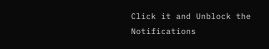Click it and Unblock the Notifications